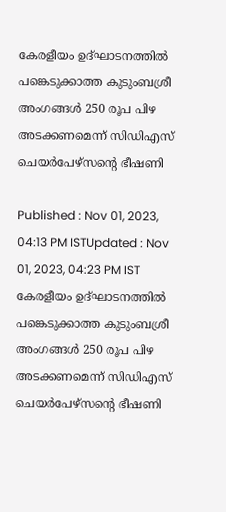കേരളീയം ഉദ്ഘാടനത്തിൽ പങ്കെടുക്കാത്ത കുടുംബശ്രീ അംഗങ്ങൾ 250 രൂപ പിഴ അടക്കണമെന്ന് സിഡിഎസ് ചെയർപേഴ്‌സന്റെ ഭീഷണി

Published : Nov 01, 2023, 04:13 PM ISTUpdated : Nov 01, 2023, 04:23 PM IST
കേരളീയം ഉദ്ഘാടനത്തിൽ പങ്കെടുക്കാത്ത കുടുംബശ്രീ അംഗങ്ങൾ 250 രൂപ പിഴ അടക്കണമെന്ന് സിഡിഎസ് ചെയർപേഴ്‌സന്റെ ഭീഷണി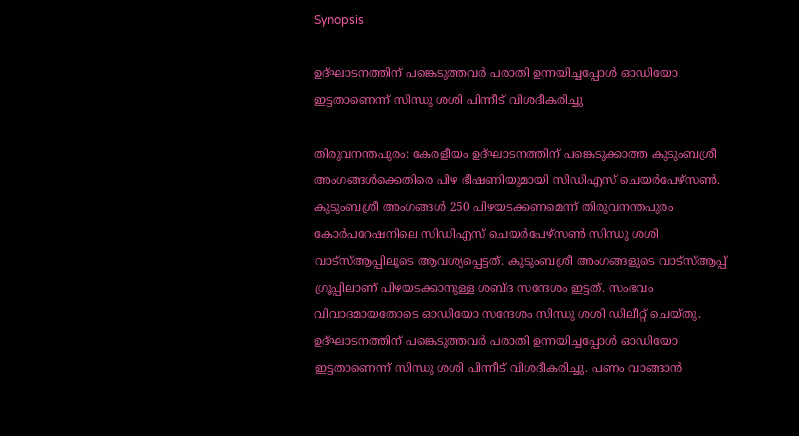Synopsis

ഉദ്ഘാടനത്തിന് പങ്കെടുത്തവർ പരാതി ഉന്നയിച്ചപ്പോൾ ഓഡിയോ ഇട്ടതാണെന്ന് സിന്ധു ശശി പിന്നീട് വിശദീകരിച്ചു

തിരുവനന്തപുരം: കേരളീയം ഉദ്ഘാടനത്തിന് പങ്കെടുക്കാത്ത കുടുംബശ്രീ അംഗങ്ങൾക്കെതിരെ പിഴ ഭീഷണിയുമായി സിഡിഎസ് ചെയർപേഴ്സൺ. കുടുംബശ്രീ അംഗങ്ങൾ 250 പിഴയടക്കണമെന്ന് തിരുവനന്തപുരം കോർപറേഷനിലെ സിഡിഎസ് ചെയർപേഴ്‌സൺ സിന്ധു ശശി വാട്സ്ആപ്പിലൂടെ ആവശ്യപ്പെട്ടത്. കുടുംബശ്രീ അംഗങ്ങളുടെ വാട്സ്ആപ്പ് ഗ്രൂപ്പിലാണ് പിഴയടക്കാനുള്ള ശബ്ദ സന്ദേശം ഇട്ടത്. സംഭവം വിവാദമായതോടെ ഓഡിയോ സന്ദേശം സിന്ധു ശശി ഡിലീറ്റ് ചെയ്തു. ഉദ്ഘാടനത്തിന് പങ്കെടുത്തവർ പരാതി ഉന്നയിച്ചപ്പോൾ ഓഡിയോ ഇട്ടതാണെന്ന് സിന്ധു ശശി പിന്നീട് വിശദീകരിച്ചു. പണം വാങ്ങാൻ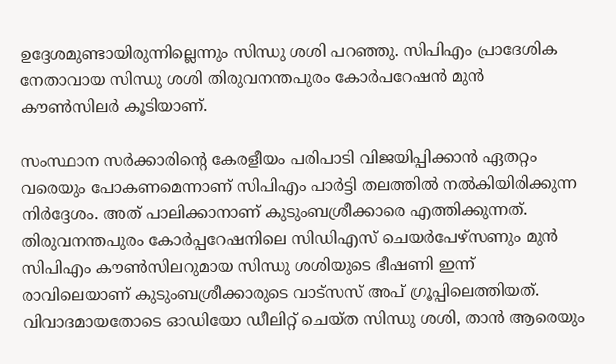ഉദ്ദേശമുണ്ടായിരുന്നില്ലെന്നും സിന്ധു ശശി പറഞ്ഞു. സിപിഎം പ്രാദേശിക നേതാവായ സിന്ധു ശശി തിരുവനന്തപുരം കോർപറേഷൻ മുൻ കൗൺസിലർ കൂടിയാണ്.

സംസ്ഥാന സർക്കാരിന്റെ കേരളീയം പരിപാടി വിജയിപ്പിക്കാൻ ഏതറ്റം വരെയും പോകണമെന്നാണ് സിപിഎം പാർട്ടി തലത്തിൽ നൽകിയിരിക്കുന്ന നിർദ്ദേശം. അത് പാലിക്കാനാണ് കുടുംബശ്രീക്കാരെ എത്തിക്കുന്നത്. തിരുവനന്തപുരം കോർപ്പറേഷനിലെ സിഡിഎസ് ചെയർപേഴ്സണും മുൻ സിപിഎം കൗൺസിലറുമായ സിന്ധു ശശിയുടെ ഭീഷണി ഇന്ന് രാവിലെയാണ് കുടുംബശ്രീക്കാരുടെ വാട്സസ് അപ് ഗ്രൂപ്പിലെത്തിയത്. വിവാദമായതോടെ ഓഡിയോ ഡീലിറ്റ് ചെയ്ത സിന്ധു ശശി, താൻ ആരെയും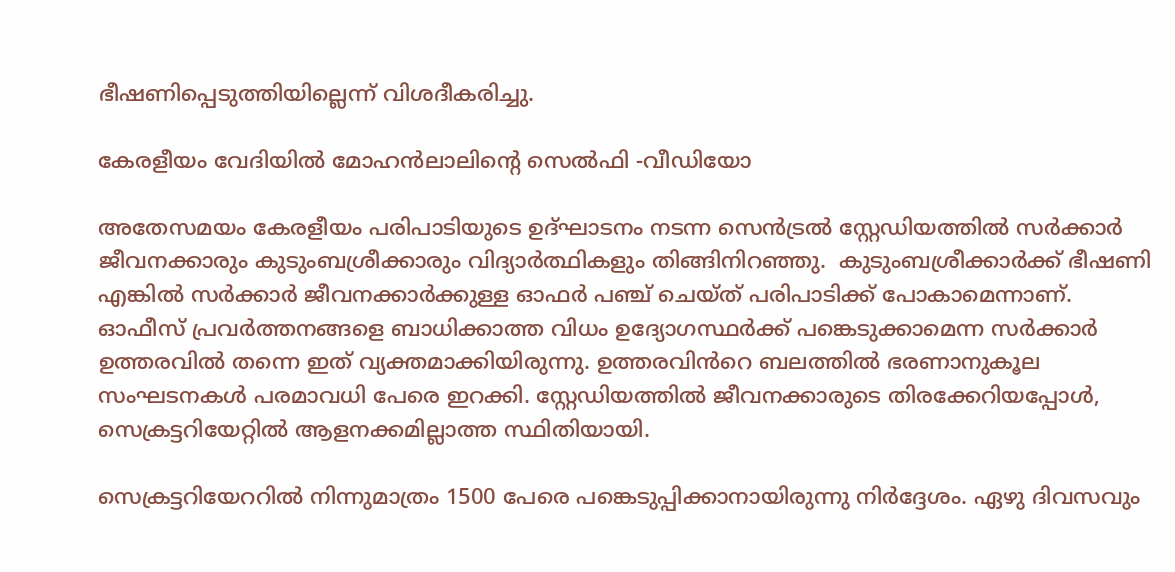ഭീഷണിപ്പെടുത്തിയില്ലെന്ന് വിശദീകരിച്ചു.

കേരളീയം വേദിയിൽ മോഹൻലാലിന്‍റെ സെല്‍ഫി -വീഡിയോ

അതേസമയം കേരളീയം പരിപാടിയുടെ ഉദ്ഘാടനം നടന്ന സെൻട്രൽ സ്റ്റേഡിയത്തിൽ സർക്കാർ ജീവനക്കാരും കുടുംബശ്രീക്കാരും വിദ്യാർത്ഥികളും തിങ്ങിനിറഞ്ഞു.  കുടുംബശ്രീക്കാർക്ക് ഭീഷണി എങ്കിൽ സർക്കാർ ജീവനക്കാർക്കുള്ള ഓഫർ പഞ്ച് ചെയ്ത് പരിപാടിക്ക് പോകാമെന്നാണ്. ഓഫീസ് പ്രവർത്തനങ്ങളെ ബാധിക്കാത്ത വിധം ഉദ്യോഗസ്ഥർക്ക് പങ്കെടുക്കാമെന്ന സർക്കാർ ഉത്തരവിൽ തന്നെ ഇത് വ്യക്തമാക്കിയിരുന്നു. ഉത്തരവിൻറെ ബലത്തിൽ ഭരണാനുകൂല സംഘടനകൾ പരമാവധി പേരെ ഇറക്കി. സ്റ്റേഡിയത്തിൽ ജീവനക്കാരുടെ തിരക്കേറിയപ്പോൾ, സെക്രട്ടറിയേറ്റിൽ ആളനക്കമില്ലാത്ത സ്ഥിതിയായി.

സെക്രട്ടറിയേററിൽ നിന്നുമാത്രം 1500 പേരെ പങ്കെടുപ്പിക്കാനായിരുന്നു നിർദ്ദേശം. ഏഴു ദിവസവും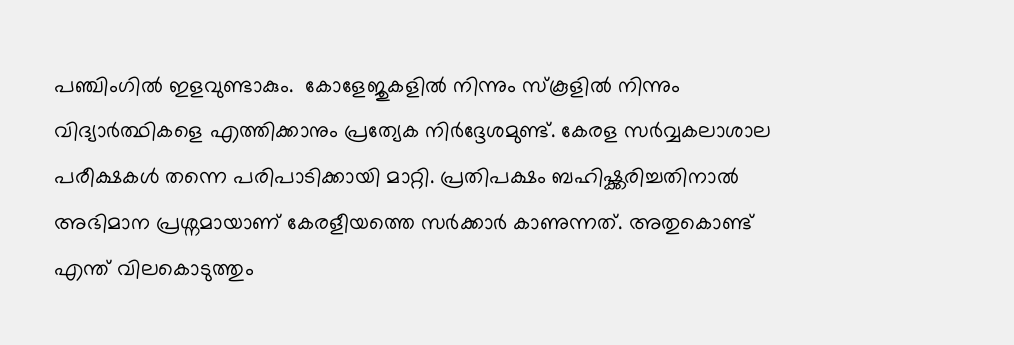പഞ്ചിംഗിൽ ഇളവുണ്ടാകും.  കോളേജുകളിൽ നിന്നും സ്കൂളിൽ നിന്നും വിദ്യാർത്ഥികളെ എത്തിക്കാനും പ്രത്യേക നിർദ്ദേശമുണ്ട്. കേരള സർവ്വകലാശാല പരീക്ഷകൾ തന്നെ പരിപാടിക്കായി മാറ്റി. പ്രതിപക്ഷം ബഹിഷ്ക്കരിച്ചതിനാൽ അഭിമാന പ്രശ്നമായാണ് കേരളീയത്തെ സർക്കാർ കാണുന്നത്. അതുകൊണ്ട് എന്ത് വിലകൊടുത്തും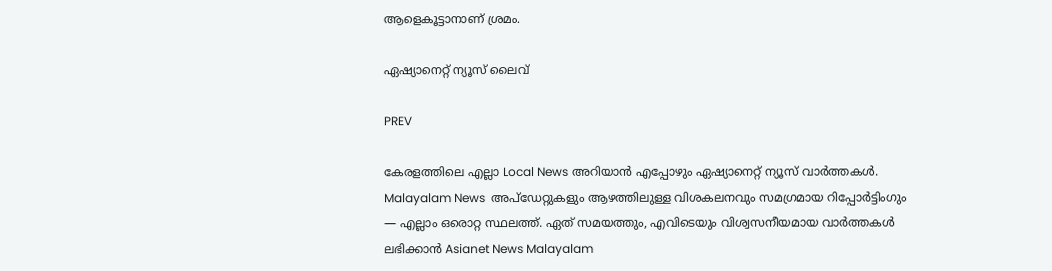ആളെകൂട്ടാനാണ് ശ്രമം.

ഏഷ്യാനെറ്റ് ന്യൂസ് ലൈവ്

PREV

കേരളത്തിലെ എല്ലാ Local News അറിയാൻ എപ്പോഴും ഏഷ്യാനെറ്റ് ന്യൂസ് വാർത്തകൾ. Malayalam News  അപ്‌ഡേറ്റുകളും ആഴത്തിലുള്ള വിശകലനവും സമഗ്രമായ റിപ്പോർട്ടിംഗും — എല്ലാം ഒരൊറ്റ സ്ഥലത്ത്. ഏത് സമയത്തും, എവിടെയും വിശ്വസനീയമായ വാർത്തകൾ ലഭിക്കാൻ Asianet News Malayalam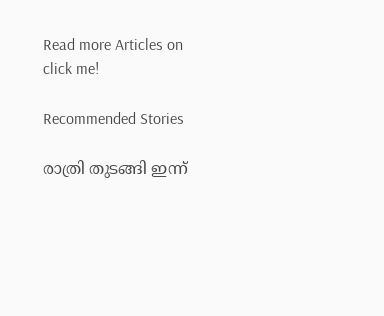Read more Articles on
click me!

Recommended Stories

രാത്രി തുടങ്ങി ഇന്ന്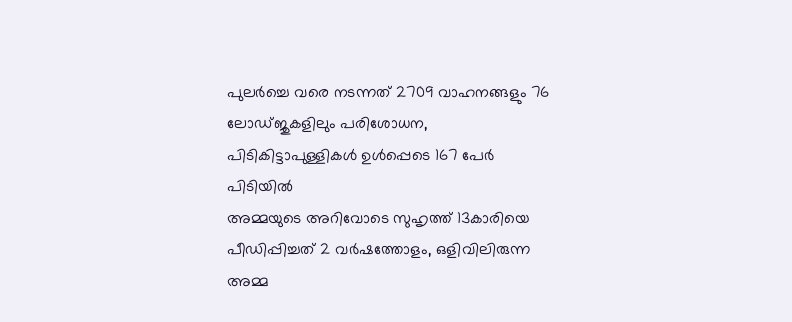പുലര്‍ച്ചെ വരെ നടന്നത് 2709 വാഹനങ്ങളും 76 ലോഡ്ജുകളിലും പരിശോധന, പിടികിട്ടാപുള്ളികൾ ഉൾപ്പെടെ 167 പേര്‍ പിടിയിൽ
അമ്മയുടെ അറിവോടെ സുഹൃത്ത് 13കാരിയെ പീഡിപ്പിച്ചത് 2 വര്‍ഷത്തോളം, ഒളിവിലിരുന്ന അമ്മ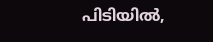പിടിയിൽ,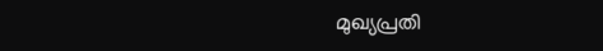മുഖ്യപ്രതി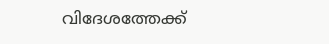വിദേശത്തേക്ക്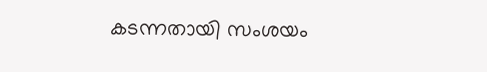കടന്നതായി സംശയം